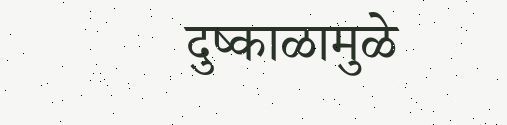दुष्काळामुळे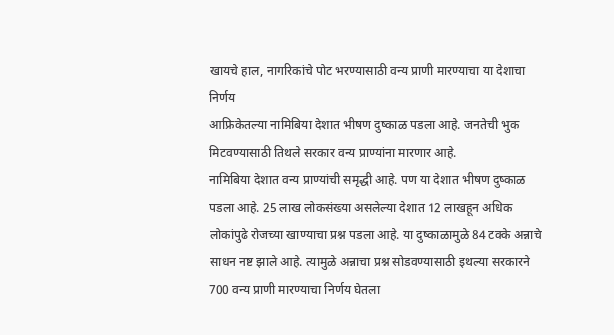खायचे हाल, नागरिकांचे पोट भरण्यासाठी वन्य प्राणी मारण्याचा या देशाचा निर्णय
आफ्रिकेतल्या नामिबिया देशात भीषण दुष्काळ पडला आहे. जनतेची भुक मिटवण्यासाठी तिथले सरकार वन्य प्राण्यांना मारणार आहे.
नामिबिया देशात वन्य प्राण्यांची समृद्धी आहे. पण या देशात भीषण दुष्काळ पडला आहे. 25 लाख लोकसंख्या असलेल्या देशात 12 लाखहून अधिक लोकांपुढे रोजच्या खाण्याचा प्रश्न पडला आहे. या दुष्काळामुळे 84 टक्के अन्नाचे साधन नष्ट झाले आहे. त्यामुळे अन्नाचा प्रश्न सोडवण्यासाठी इथल्या सरकारने 700 वन्य प्राणी मारण्याचा निर्णय घेतला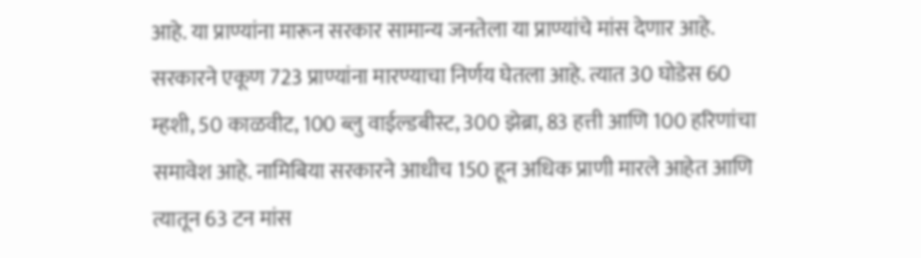आहे. या प्राण्यांना मारून सरकार सामान्य जनतेला या प्राण्यांचे मांस देणार आहे.
सरकारने एकूण 723 प्राण्यांना मारण्याचा निर्णय घेतला आहे. त्यात 30 घोडेस 60 म्हशी, 50 काळवीट, 100 ब्लु वाईल्डबीस्ट, 300 झेब्रा, 83 हत्ती आणि 100 हरिणांचा समावेश आहे. नामिबिया सरकारने आधीच 150 हून अधिक प्राणी मारले आहेत आणि त्यातून 63 टन मांस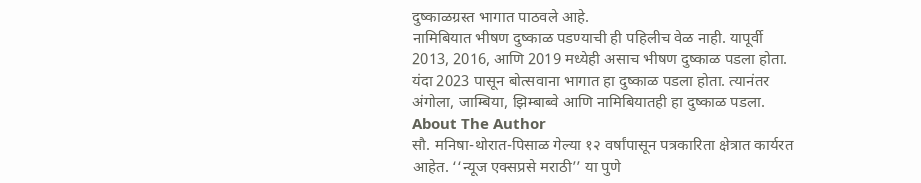दुष्काळग्रस्त भागात पाठवले आहे.
नामिबियात भीषण दुष्काळ पडण्याची ही पहिलीच वेळ नाही. यापूर्वी 2013, 2016, आणि 2019 मध्येही असाच भीषण दुष्काळ पडला होता. यंदा 2023 पासून बोत्सवाना भागात हा दुष्काळ पडला होता. त्यानंतर अंगोला, जाम्बिया, झिम्बाब्वे आणि नामिबियातही हा दुष्काळ पडला.
About The Author
सौ. मनिषा-थोरात-पिसाळ गेल्या १२ वर्षांपासून पत्रकारिता क्षेत्रात कार्यरत आहेत. ‘‘न्यूज एक्सप्रसे मराठी’’ या पुणे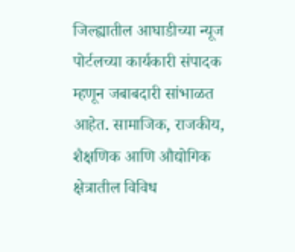जिल्ह्यातील आघाडीच्या न्यूज पोर्टलच्या कार्यकारी संपादक म्हणून जबाबदारी सांभाळत आहेत. सामाजिक, राजकीय, शैक्षणिक आणि औद्योगिक क्षेत्रातील विविध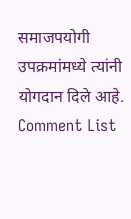समाजपयोगी उपक्रमांमध्ये त्यांनी योगदान दिले आहे.
Comment List